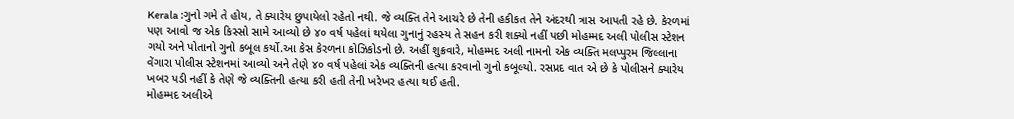Kerala :ગુનો ગમે તે હોય, તે ક્યારેય છુપાયેલો રહેતો નથી. જે વ્યક્તિ તેને આચરે છે તેની હકીકત તેને અંદરથી ત્રાસ આપતી રહે છે. કેરળમાં પણ આવો જ એક કિસ્સો સામે આવ્યો છે ૪૦ વર્ષ પહેલાં થયેલા ગુનાનું રહસ્ય તે સહન કરી શક્યો નહીં પછી મોહમ્મદ અલી પોલીસ સ્ટેશન ગયો અને પોતાનો ગુનો કબૂલ કર્યો.આ કેસ કેરળના કોઝિકોડનો છે. અહીં શુક્રવારે, મોહમ્મદ અલી નામનો એક વ્યક્તિ મલપ્પુરમ જિલ્લાના વેંગારા પોલીસ સ્ટેશનમાં આવ્યો અને તેણે ૪૦ વર્ષ પહેલાં એક વ્યક્તિની હત્યા કરવાનો ગુનો કબૂલ્યો. રસપ્રદ વાત એ છે કે પોલીસને ક્યારેય ખબર પડી નહીં કે તેણે જે વ્યક્તિની હત્યા કરી હતી તેની ખરેખર હત્યા થઈ હતી.
મોહમ્મદ અલીએ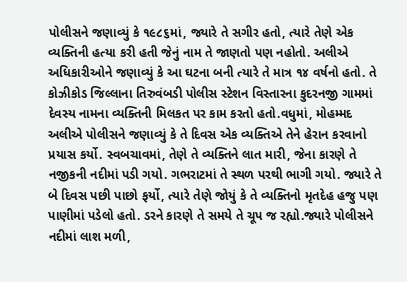પોલીસને જણાવ્યું કે ૧૯૮૬માં, જ્યારે તે સગીર હતો, ત્યારે તેણે એક વ્યક્તિની હત્યા કરી હતી જેનું નામ તે જાણતો પણ નહોતો. અલીએ અધિકારીઓને જણાવ્યું કે આ ઘટના બની ત્યારે તે માત્ર ૧૪ વર્ષનો હતો. તે કોઝીકોડ જિલ્લાના તિરુવંબડી પોલીસ સ્ટેશન વિસ્તારના કુદરનજી ગામમાં દેવસ્ય નામના વ્યક્તિની મિલકત પર કામ કરતો હતો.વધુમાં, મોહમ્મદ અલીએ પોલીસને જણાવ્યું કે તે દિવસ એક વ્યક્તિએ તેને હેરાન કરવાનો પ્રયાસ કર્યો. સ્વબચાવમાં, તેણે તે વ્યક્તિને લાત મારી, જેના કારણે તે નજીકની નદીમાં પડી ગયો. ગભરાટમાં તે સ્થળ પરથી ભાગી ગયો. જ્યારે તે બે દિવસ પછી પાછો ફર્યો, ત્યારે તેણે જોયું કે તે વ્યક્તિનો મૃતદેહ હજુ પણ પાણીમાં પડેલો હતો. ડરને કારણે તે સમયે તે ચૂપ જ રહ્યો.જ્યારે પોલીસને નદીમાં લાશ મળી,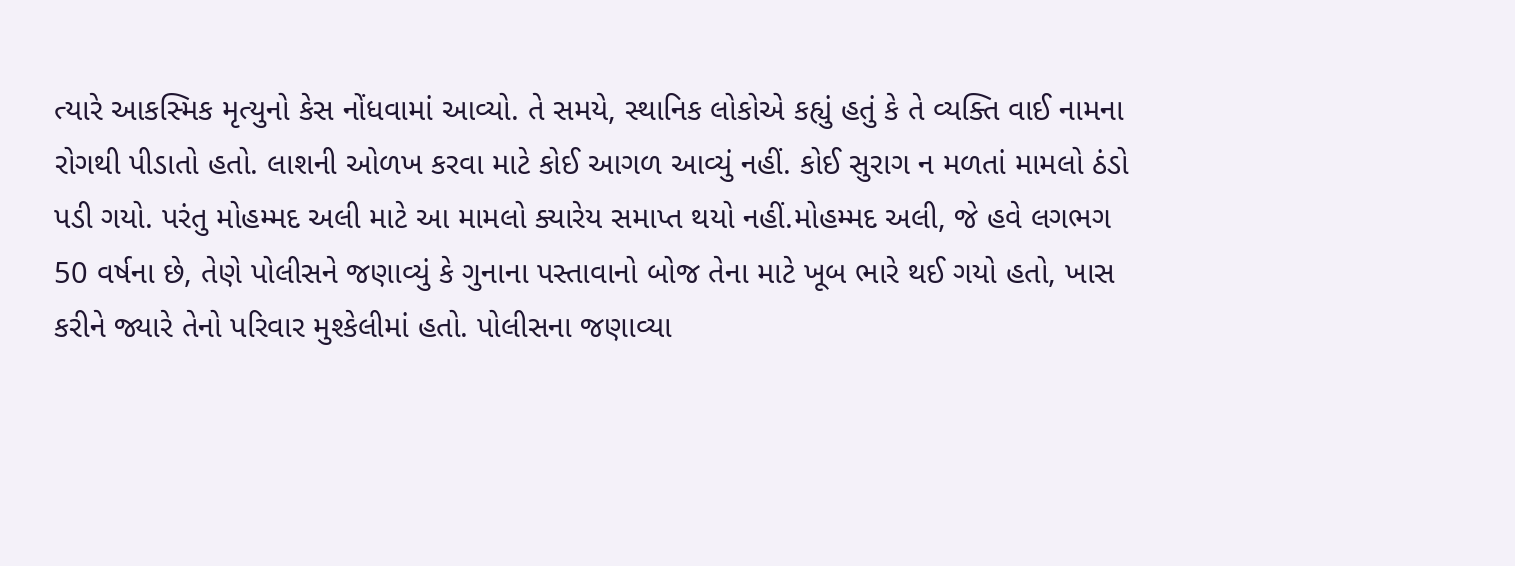ત્યારે આકસ્મિક મૃત્યુનો કેસ નોંધવામાં આવ્યો. તે સમયે, સ્થાનિક લોકોએ કહ્યું હતું કે તે વ્યક્તિ વાઈ નામના રોગથી પીડાતો હતો. લાશની ઓળખ કરવા માટે કોઈ આગળ આવ્યું નહીં. કોઈ સુરાગ ન મળતાં મામલો ઠંડો પડી ગયો. પરંતુ મોહમ્મદ અલી માટે આ મામલો ક્યારેય સમાપ્ત થયો નહીં.મોહમ્મદ અલી, જે હવે લગભગ 50 વર્ષના છે, તેણે પોલીસને જણાવ્યું કે ગુનાના પસ્તાવાનો બોજ તેના માટે ખૂબ ભારે થઈ ગયો હતો, ખાસ કરીને જ્યારે તેનો પરિવાર મુશ્કેલીમાં હતો. પોલીસના જણાવ્યા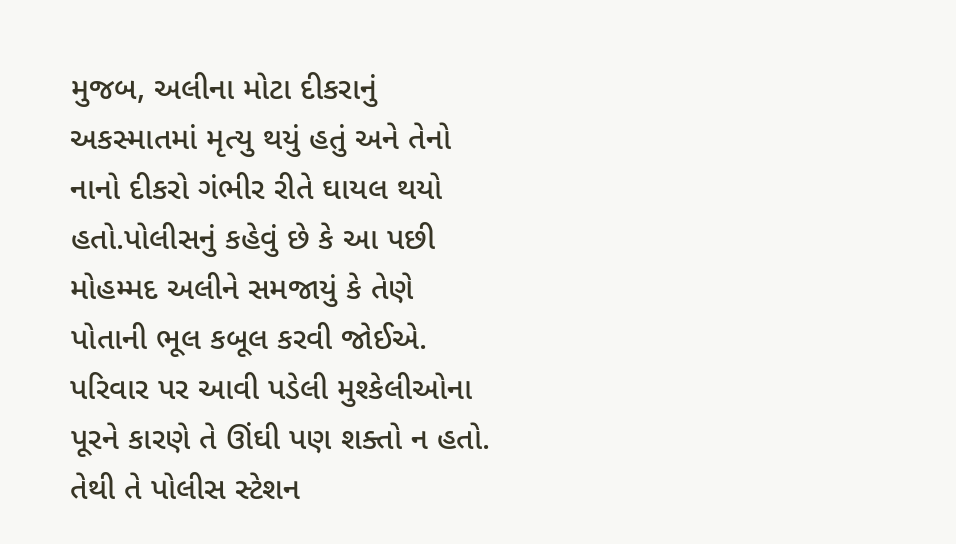મુજબ, અલીના મોટા દીકરાનું અકસ્માતમાં મૃત્યુ થયું હતું અને તેનો નાનો દીકરો ગંભીર રીતે ઘાયલ થયો હતો.પોલીસનું કહેવું છે કે આ પછી મોહમ્મદ અલીને સમજાયું કે તેણે પોતાની ભૂલ કબૂલ કરવી જોઈએ. પરિવાર પર આવી પડેલી મુશ્કેલીઓના પૂરને કારણે તે ઊંઘી પણ શક્તો ન હતો. તેથી તે પોલીસ સ્ટેશન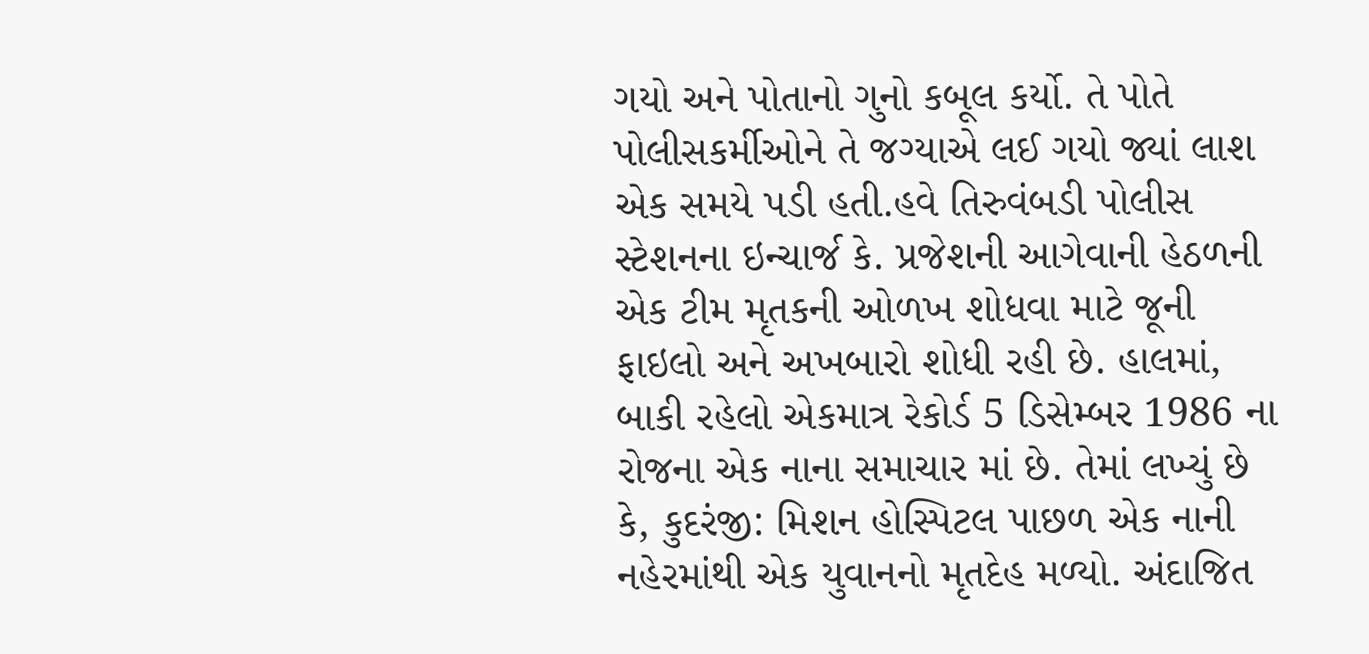ગયો અને પોતાનો ગુનો કબૂલ કર્યો. તે પોતે પોલીસકર્મીઓને તે જગ્યાએ લઈ ગયો જ્યાં લાશ એક સમયે પડી હતી.હવે તિરુવંબડી પોલીસ સ્ટેશનના ઇન્ચાર્જ કે. પ્રજેશની આગેવાની હેઠળની એક ટીમ મૃતકની ઓળખ શોધવા માટે જૂની ફાઇલો અને અખબારો શોધી રહી છે. હાલમાં, બાકી રહેલો એકમાત્ર રેકોર્ડ 5 ડિસેમ્બર 1986 ના રોજના એક નાના સમાચાર માં છે. તેમાં લખ્યું છે કે, કુદરંજી: મિશન હોસ્પિટલ પાછળ એક નાની નહેરમાંથી એક યુવાનનો મૃતદેહ મળ્યો. અંદાજિત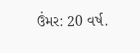ઉંમર: 20 વર્ષ.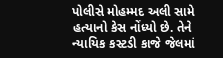પોલીસે મોહમ્મદ અલી સામે હત્યાનો કેસ નોંધ્યો છે. તેને ન્યાયિક કસ્ટડી કાજે જેલમાં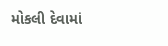મોકલી દેવામાં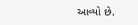આવ્યો છે.